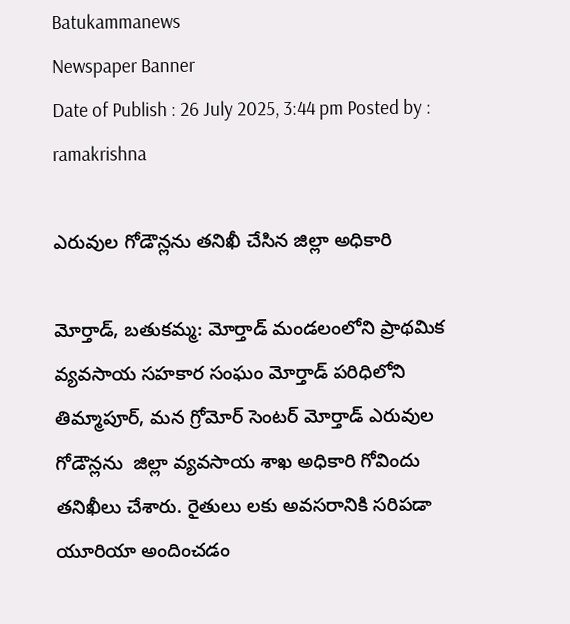Batukammanews
Newspaper Banner
Date of Publish : 26 July 2025, 3:44 pm Posted by : ramakrishna

ఎరువుల గోడౌన్లను తనిఖీ చేసిన జిల్లా అధికారి

మోర్తాడ్, బతుకమ్మ: మోర్తాడ్ మండలంలోని ప్రాథమిక వ్యవసాయ సహకార సంఘం మోర్తాడ్ పరిధిలోని తిమ్మాపూర్, మన గ్రోమోర్ సెంటర్ మోర్తాడ్ ఎరువుల గోడౌన్లను  జిల్లా వ్యవసాయ శాఖ అధికారి గోవిందు  తనిఖీలు చేశారు. రైతులు లకు అవసరానికి సరిపడా యూరియా అందించడం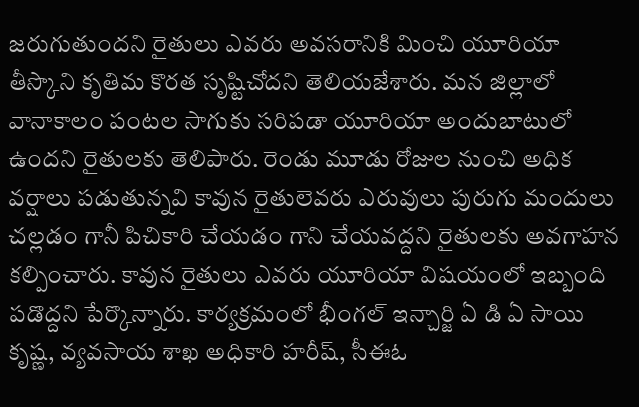జరుగుతుందని రైతులు ఎవరు అవసరానికి మించి యూరియా తీస్కొని కృతిమ కొరత సృష్టిచోదని తెలియజేశారు. మన జిల్లాలో వానాకాలం పంటల సాగుకు సరిపడా యూరియా అందుబాటులో ఉందని రైతులకు తెలిపారు. రెండు మూడు రోజుల నుంచి అధిక వర్షాలు పడుతున్నవి కావున రైతులెవరు ఎరువులు పురుగు మందులు చల్లడం గానీ పిచికారి చేయడం గాని చేయవద్దని రైతులకు అవగాహన కల్పించారు. కావున రైతులు ఎవరు యూరియా విషయంలో ఇబ్బంది పడొద్దని పేర్కొన్నారు. కార్యక్రమంలో భీంగల్ ఇన్చార్జి ఏ డి ఏ సాయి కృష్ణ, వ్యవసాయ శాఖ అధికారి హరీష్, సీఈఓ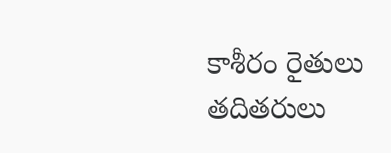కాశీరం రైతులు తదితరులు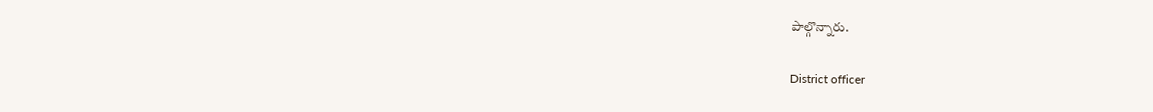పాల్గొన్నారు.

District officer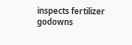inspects fertilizer godowns